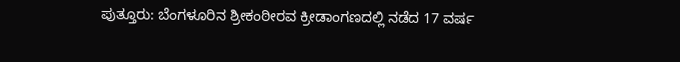ಪುತ್ತೂರು: ಬೆಂಗಳೂರಿನ ಶ್ರೀಕಂಠೀರವ ಕ್ರೀಡಾಂಗಣದಲ್ಲಿ ನಡೆದ 17 ವರ್ಷ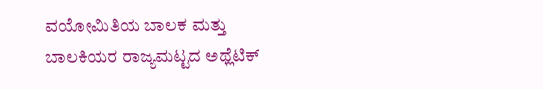ವಯೋಮಿತಿಯ ಬಾಲಕ ಮತ್ತು ಬಾಲಕಿಯರ ರಾಜ್ಯಮಟ್ಟದ ಅಥ್ಲೆಟಿಕ್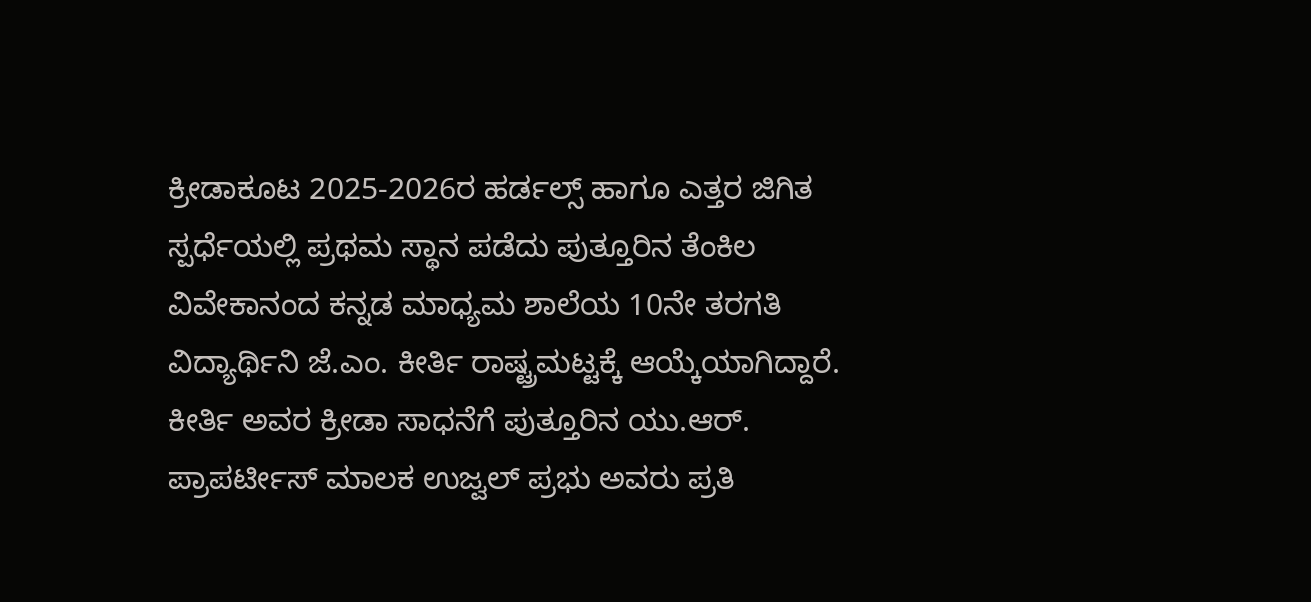ಕ್ರೀಡಾಕೂಟ 2025-2026ರ ಹರ್ಡಲ್ಸ್ ಹಾಗೂ ಎತ್ತರ ಜಿಗಿತ ಸ್ಪರ್ಧೆಯಲ್ಲಿ ಪ್ರಥಮ ಸ್ಥಾನ ಪಡೆದು ಪುತ್ತೂರಿನ ತೆಂಕಿಲ ವಿವೇಕಾನಂದ ಕನ್ನಡ ಮಾಧ್ಯಮ ಶಾಲೆಯ 10ನೇ ತರಗತಿ ವಿದ್ಯಾರ್ಥಿನಿ ಜೆ.ಎಂ. ಕೀರ್ತಿ ರಾಷ್ಟ್ರಮಟ್ಟಕ್ಕೆ ಆಯ್ಕೆಯಾಗಿದ್ದಾರೆ.
ಕೀರ್ತಿ ಅವರ ಕ್ರೀಡಾ ಸಾಧನೆಗೆ ಪುತ್ತೂರಿನ ಯು.ಆರ್. ಪ್ರಾಪರ್ಟೀಸ್ ಮಾಲಕ ಉಜ್ವಲ್ ಪ್ರಭು ಅವರು ಪ್ರತಿ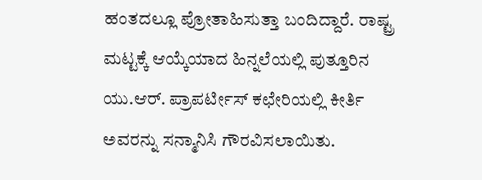ಹಂತದಲ್ಲೂ ಪ್ರೋತಾಹಿಸುತ್ತಾ ಬಂದಿದ್ದಾರೆ. ರಾಷ್ಟ್ರ ಮಟ್ಟಕ್ಕೆ ಆಯ್ಕೆಯಾದ ಹಿನ್ನಲೆಯಲ್ಲಿ ಪುತ್ತೂರಿನ ಯು.ಆರ್. ಪ್ರಾಪರ್ಟೀಸ್ ಕಛೇರಿಯಲ್ಲಿ ಕೀರ್ತಿ ಅವರನ್ನು ಸನ್ಮಾನಿಸಿ ಗೌರವಿಸಲಾಯಿತು.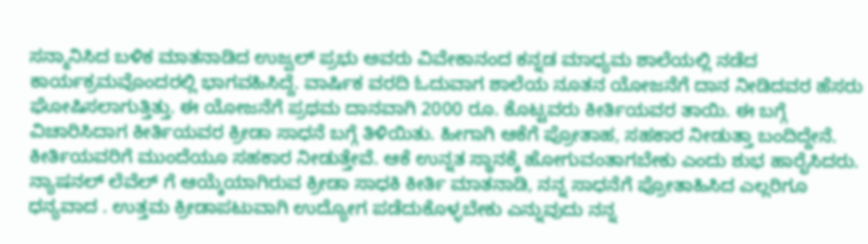ಸನ್ಮಾನಿಸಿದ ಬಳಿಕ ಮಾತನಾಡಿದ ಉಜ್ವಲ್ ಪ್ರಭು ಅವರು ವಿವೇಕಾನಂದ ಕನ್ನಡ ಮಾಧ್ಯಮ ಶಾಲೆಯಲ್ಲಿ ನಡೆದ ಕಾರ್ಯಕ್ರಮವೊಂದರಲ್ಲಿ ಭಾಗವಹಿಸಿದ್ದೆ. ವಾರ್ಷಿಕ ವರದಿ ಓದುವಾಗ ಶಾಲೆಯ ನೂತನ ಯೋಜನೆಗೆ ದಾನ ನೀಡಿದವರ ಹೆಸರು ಘೋಷಿಸಲಾಗುತ್ತಿತ್ತು. ಈ ಯೋಜನೆಗೆ ಪ್ರಥಮ ದಾನವಾಗಿ 2000 ರೂ. ಕೊಟ್ಟವರು ಕೀರ್ತಿಯವರ ತಾಯಿ. ಈ ಬಗ್ಗೆ ವಿಚಾರಿಸಿದಾಗ ಕೀರ್ತಿಯವರ ಕ್ರೀಡಾ ಸಾಧನೆ ಬಗ್ಗೆ ತಿಳಿಯಿತು. ಹೀಗಾಗಿ ಆಕೆಗೆ ಪ್ರೋತಾಹ, ಸಹಕಾರ ನೀಡುತ್ತಾ ಬಂದಿದ್ದೇನೆ. ಕೀರ್ತಿಯವರಿಗೆ ಮುಂದೆಯೂ ಸಹಕಾರ ನೀಡುತ್ತೇವೆ. ಆಕೆ ಉನ್ನತ ಸ್ಥಾನಕ್ಕೆ ಹೋಗುವಂತಾಗಬೇಕು ಎಂದು ಶುಭ ಹಾರೈಸಿದರು.
ನ್ಯಾಷನಲ್ ಲೆವೆಲ್ ಗೆ ಆಯ್ಕೆಯಾಗಿರುವ ಕ್ರೀಡಾ ಸಾಧಕಿ ಕೀರ್ತಿ ಮಾತನಾಡಿ, ನನ್ನ ಸಾಧನೆಗೆ ಪ್ರೋತಾಹಿಸಿದ ಎಲ್ಲರಿಗೂ ಧನ್ಯವಾದ . ಉತ್ತಮ ಕ್ರೀಡಾಪಟುವಾಗಿ ಉದ್ಯೋಗ ಪಡೆದುಕೊಳ್ಳಬೇಕು ಎನ್ನುವುದು ನನ್ನ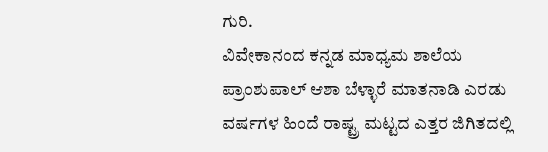ಗುರಿ.
ವಿವೇಕಾನಂದ ಕನ್ನಡ ಮಾಧ್ಯಮ ಶಾಲೆಯ ಪ್ರಾಂಶುಪಾಲ್ ಆಶಾ ಬೆಳ್ಳಾರೆ ಮಾತನಾಡಿ ಎರಡು ವರ್ಷಗಳ ಹಿಂದೆ ರಾಷ್ಟ್ರ ಮಟ್ಟದ ಎತ್ತರ ಜಿಗಿತದಲ್ಲಿ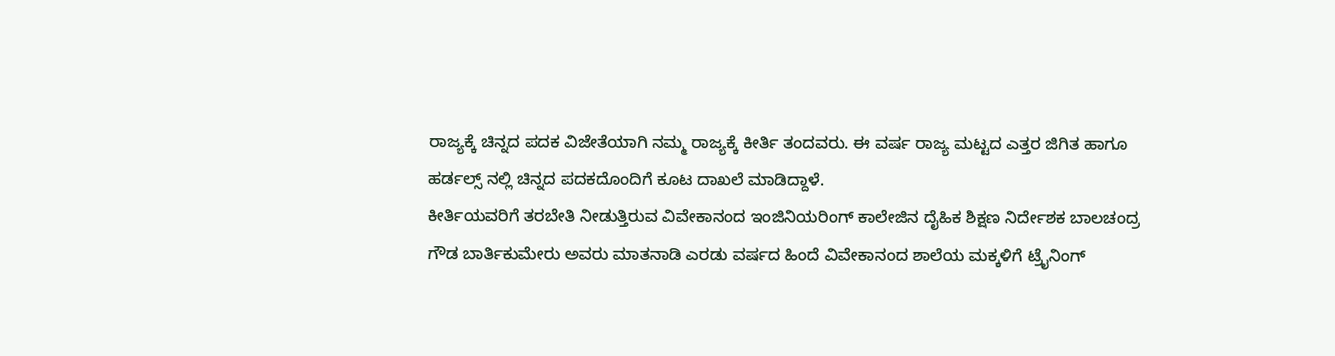ರಾಜ್ಯಕ್ಕೆ ಚಿನ್ನದ ಪದಕ ವಿಜೇತೆಯಾಗಿ ನಮ್ಮ ರಾಜ್ಯಕ್ಕೆ ಕೀರ್ತಿ ತಂದವರು. ಈ ವರ್ಷ ರಾಜ್ಯ ಮಟ್ಟದ ಎತ್ತರ ಜಿಗಿತ ಹಾಗೂ ಹರ್ಡಲ್ಸ್ ನಲ್ಲಿ ಚಿನ್ನದ ಪದಕದೊಂದಿಗೆ ಕೂಟ ದಾಖಲೆ ಮಾಡಿದ್ದಾಳೆ.
ಕೀರ್ತಿಯವರಿಗೆ ತರಬೇತಿ ನೀಡುತ್ತಿರುವ ವಿವೇಕಾನಂದ ಇಂಜಿನಿಯರಿಂಗ್ ಕಾಲೇಜಿನ ದೈಹಿಕ ಶಿಕ್ಷಣ ನಿರ್ದೇಶಕ ಬಾಲಚಂದ್ರ ಗೌಡ ಬಾರ್ತಿಕುಮೇರು ಅವರು ಮಾತನಾಡಿ ಎರಡು ವರ್ಷದ ಹಿಂದೆ ವಿವೇಕಾನಂದ ಶಾಲೆಯ ಮಕ್ಕಳಿಗೆ ಟ್ರೈನಿಂಗ್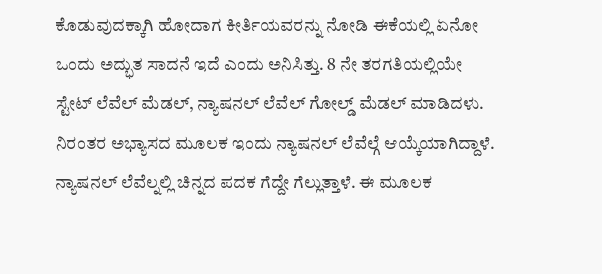ಕೊಡುವುದಕ್ಕಾಗಿ ಹೋದಾಗ ಕೀರ್ತಿಯವರನ್ನು ನೋಡಿ ಈಕೆಯಲ್ಲಿ ಏನೋ ಒಂದು ಅದ್ಭುತ ಸಾದನೆ ಇದೆ ಎಂದು ಅನಿಸಿತ್ತು. 8 ನೇ ತರಗತಿಯಲ್ಲಿಯೇ ಸ್ಟೇಟ್ ಲೆವೆಲ್ ಮೆಡಲ್, ನ್ಯಾಷನಲ್ ಲೆವೆಲ್ ಗೋಲ್ಡ್ ಮೆಡಲ್ ಮಾಡಿದಳು. ನಿರಂತರ ಅಭ್ಯಾಸದ ಮೂಲಕ ಇಂದು ನ್ಯಾಷನಲ್ ಲೆವೆಲ್ಗೆ ಆಯ್ಕೆಯಾಗಿದ್ದಾಳೆ. ನ್ಯಾಷನಲ್ ಲೆವೆಲ್ನಲ್ಲಿ ಚಿನ್ನದ ಪದಕ ಗೆದ್ದೇ ಗೆಲ್ಲುತ್ತಾಳೆ. ಈ ಮೂಲಕ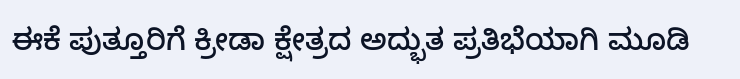ಈಕೆ ಪುತ್ತೂರಿಗೆ ಕ್ರೀಡಾ ಕ್ಷೇತ್ರದ ಅದ್ಭುತ ಪ್ರತಿಭೆಯಾಗಿ ಮೂಡಿ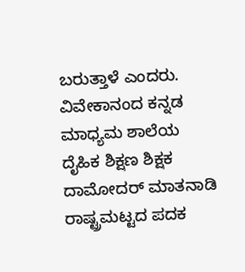ಬರುತ್ತಾಳೆ ಎಂದರು.
ವಿವೇಕಾನಂದ ಕನ್ನಡ ಮಾಧ್ಯಮ ಶಾಲೆಯ ದೈಹಿಕ ಶಿಕ್ಷಣ ಶಿಕ್ಷಕ ದಾಮೋದರ್ ಮಾತನಾಡಿ ರಾಷ್ಟ್ರಮಟ್ಟದ ಪದಕ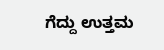ಗೆದ್ದು ಉತ್ತಮ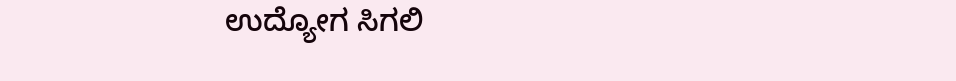ಉದ್ಯೋಗ ಸಿಗಲಿ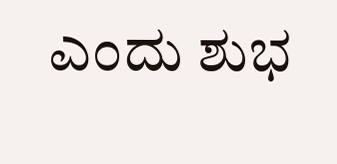ಎಂದು ಶುಭ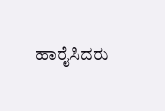ಹಾರೈಸಿದರು